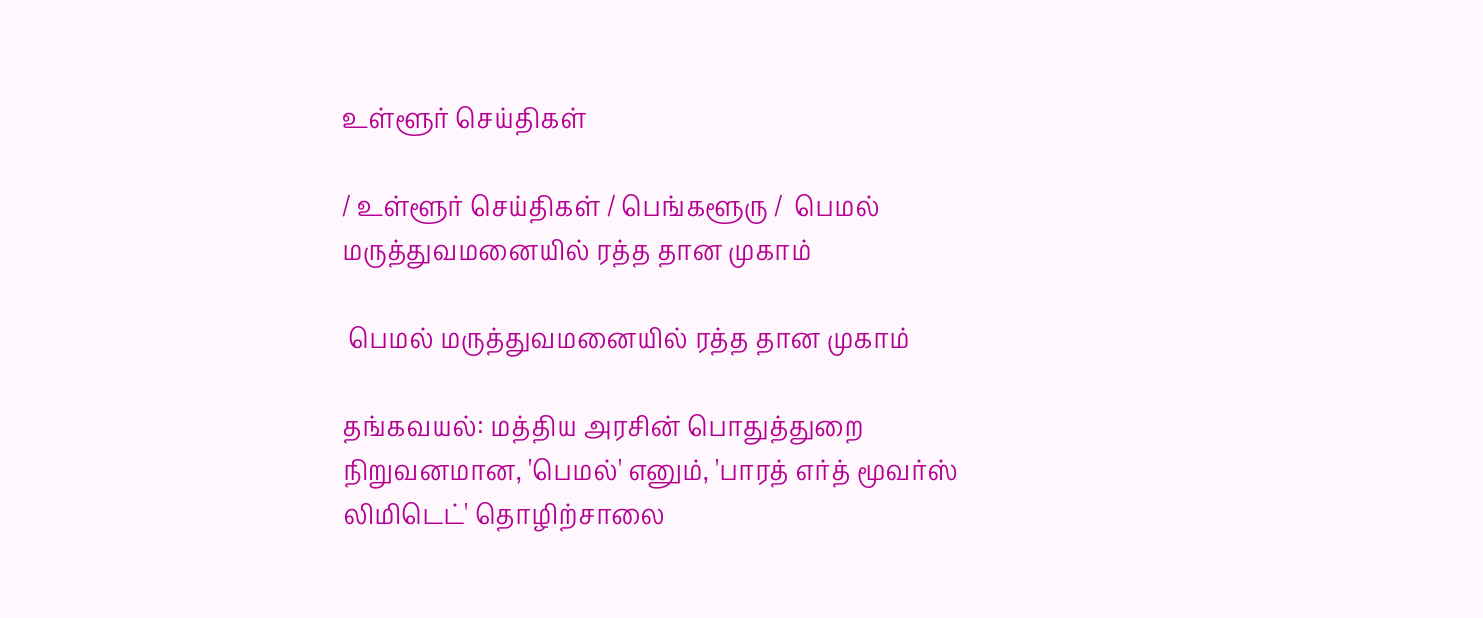உள்ளூர் செய்திகள்

/ உள்ளூர் செய்திகள் / பெங்களூரு /  பெமல் மருத்துவமனையில் ரத்த தான முகாம்

 பெமல் மருத்துவமனையில் ரத்த தான முகாம்

தங்கவயல்: மத்திய அரசின் பொதுத்துறை நிறுவனமான, 'பெமல்' எனும், 'பாரத் எர்த் மூவர்ஸ் லிமிடெட்' தொழிற்சாலை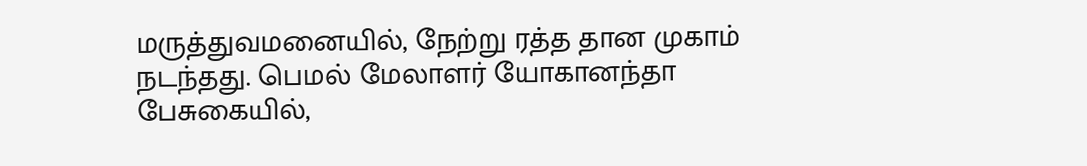மருத்துவமனையில், நேற்று ரத்த தான முகாம் நடந்தது. பெமல் மேலாளர் யோகானந்தா பேசுகையில்,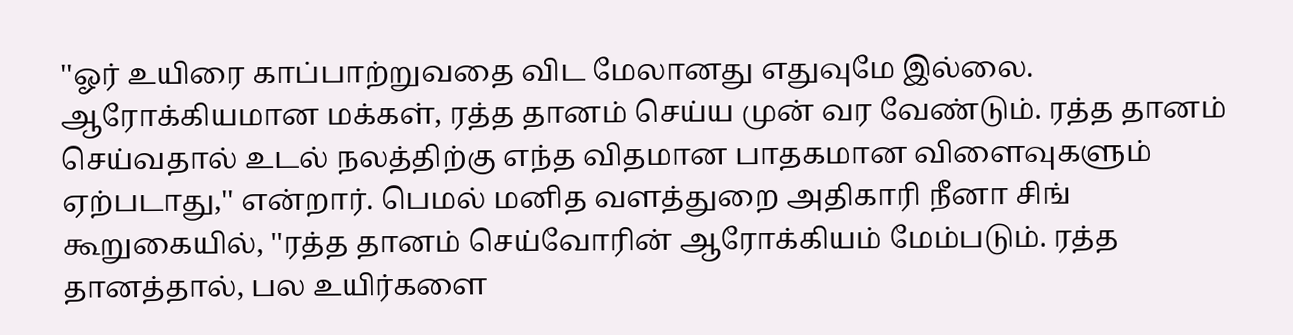''ஓர் உயிரை காப்பாற்றுவதை விட மேலானது எதுவுமே இல்லை. ஆரோக்கியமான மக்கள், ரத்த தானம் செய்ய முன் வர வேண்டும். ரத்த தானம் செய்வதால் உடல் நலத்திற்கு எந்த விதமான பாதகமான விளைவுகளும் ஏற்படாது,'' என்றார். பெமல் மனித வளத்துறை அதிகாரி நீனா சிங் கூறுகையில், ''ரத்த தானம் செய்வோரின் ஆரோக்கியம் மேம்படும். ரத்த தானத்தால், பல உயிர்களை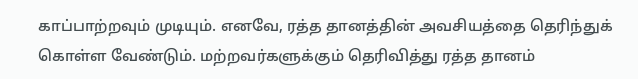காப்பாற்றவும் முடியும். எனவே, ரத்த தானத்தின் அவசியத்தை தெரிந்துக் கொள்ள வேண்டும். மற்றவர்களுக்கும் தெரிவித்து ரத்த தானம்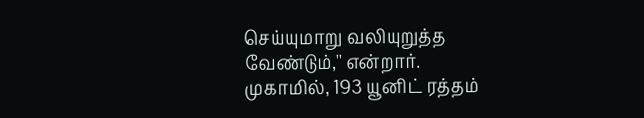செய்யுமாறு வலியுறுத்த வேண்டும்,'' என்றார். முகாமில், 193 யூனிட் ரத்தம்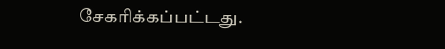சேகரிக்கப்பட்டது.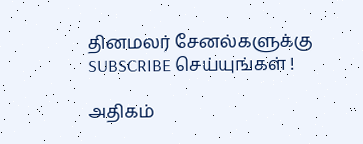தினமலர் சேனல்களுக்கு SUBSCRIBE செய்யுங்கள் !

அதிகம்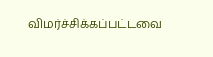விமர்ச்சிக்கப்பட்டவை